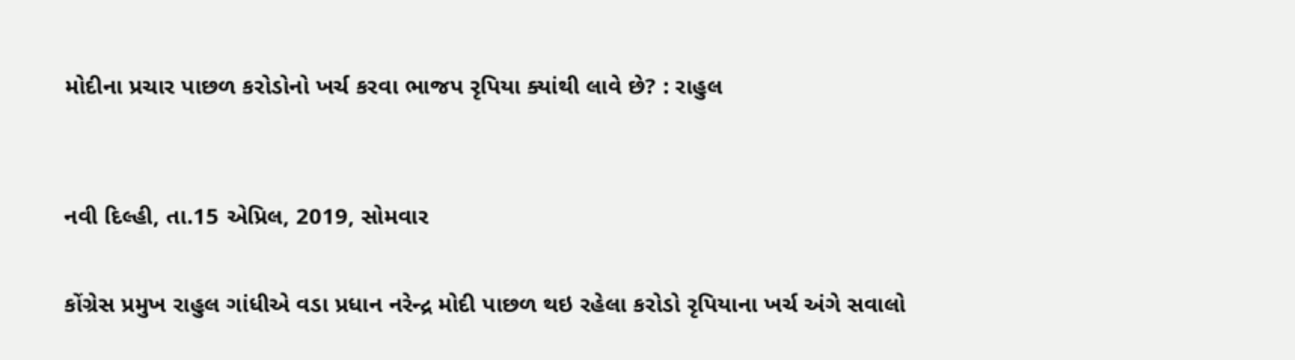મોદીના પ્રચાર પાછળ કરોડોનો ખર્ચ કરવા ભાજપ રૃપિયા ક્યાંથી લાવે છે? : રાહુલ


નવી દિલ્હી, તા.15 એપ્રિલ, 2019, સોમવાર

કોંગ્રેસ પ્રમુખ રાહુલ ગાંધીએ વડા પ્રધાન નરેન્દ્ર મોદી પાછળ થઇ રહેલા કરોડો રૃપિયાના ખર્ચ અંગે સવાલો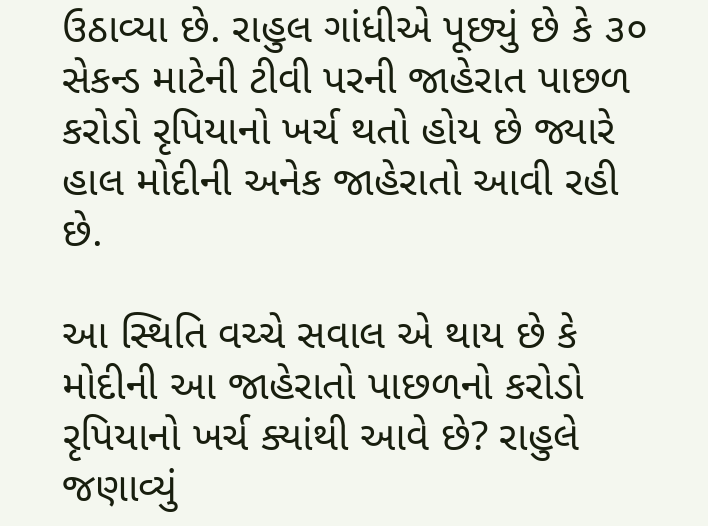ઉઠાવ્યા છે. રાહુલ ગાંધીએ પૂછ્યું છે કે ૩૦ સેકન્ડ માટેની ટીવી પરની જાહેરાત પાછળ કરોડો રૃપિયાનો ખર્ચ થતો હોય છે જ્યારે હાલ મોદીની અનેક જાહેરાતો આવી રહી છે.

આ સ્થિતિ વચ્ચે સવાલ એ થાય છે કે મોદીની આ જાહેરાતો પાછળનો કરોડો રૃપિયાનો ખર્ચ ક્યાંથી આવે છે? રાહુલે જણાવ્યું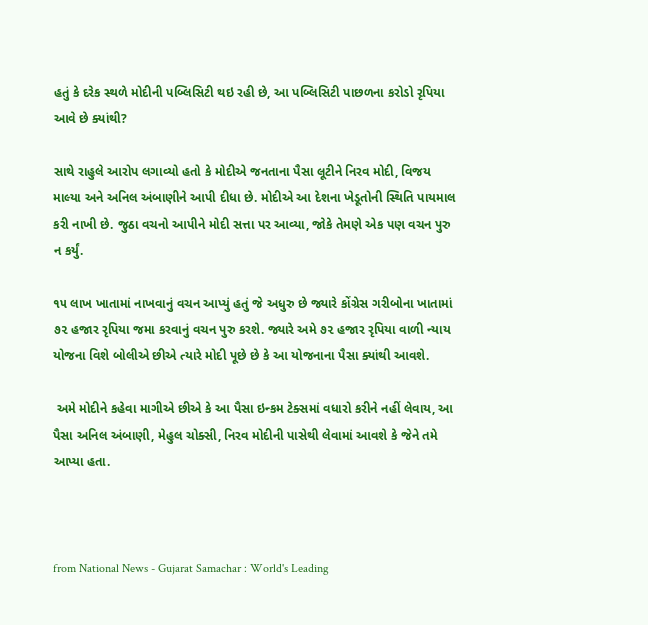હતું કે દરેક સ્થળે મોદીની પબ્લિસિટી થઇ રહી છે, આ પબ્લિસિટી પાછળના કરોડો રૃપિયા આવે છે ક્યાંથી?

સાથે રાહુલે આરોપ લગાવ્યો હતો કે મોદીએ જનતાના પૈસા લૂટીને નિરવ મોદી, વિજય માલ્યા અને અનિલ અંબાણીને આપી દીધા છે. મોદીએ આ દેશના ખેડૂતોની સ્થિતિ પાયમાલ કરી નાખી છે. જુઠા વચનો આપીને મોદી સત્તા પર આવ્યા, જોકે તેમણે એક પણ વચન પુરુ ન કર્યું.

૧૫ લાખ ખાતામાં નાખવાનું વચન આપ્યું હતું જે અધુરુ છે જ્યારે કોંગ્રેસ ગરીબોના ખાતામાં ૭૨ હજાર રૃપિયા જમા કરવાનું વચન પુરુ કરશે. જ્યારે અમે ૭૨ હજાર રૃપિયા વાળી ન્યાય યોજના વિશે બોલીએ છીએ ત્યારે મોદી પૂછે છે કે આ યોજનાના પૈસા ક્યાંથી આવશે.

 અમે મોદીને કહેવા માગીએ છીએ કે આ પૈસા ઇન્કમ ટેક્સમાં વધારો કરીને નહીં લેવાય, આ પૈસા અનિલ અંબાણી, મેહુલ ચોક્સી, નિરવ મોદીની પાસેથી લેવામાં આવશે કે જેને તમે આપ્યા હતા.



from National News - Gujarat Samachar : World's Leading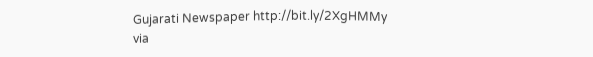Gujarati Newspaper http://bit.ly/2XgHMMy
via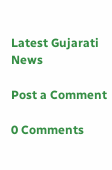Latest Gujarati News

Post a Comment

0 Comments